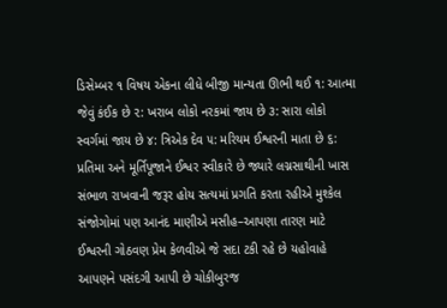ડિસેમ્બર ૧ વિષય એકના લીધે બીજી માન્યતા ઊભી થઈ ૧: આત્મા જેવું કંઈક છે ૨: ખરાબ લોકો નરકમાં જાય છે ૩: સારા લોકો સ્વર્ગમાં જાય છે ૪: ત્રિએક દેવ ૫: મરિયમ ઈશ્વરની માતા છે ૬: પ્રતિમા અને મૂર્તિપૂજાને ઈશ્વર સ્વીકારે છે જ્યારે લગ્નસાથીની ખાસ સંભાળ રાખવાની જરૂર હોય સત્યમાં પ્રગતિ કરતા રહીએ મુશ્કેલ સંજોગોમાં પણ આનંદ માણીએ મસીહ–આપણા તારણ માટે ઈશ્વરની ગોઠવણ પ્રેમ કેળવીએ જે સદા ટકી રહે છે યહોવાહે આપણને પસંદગી આપી છે ચોકીબુરજ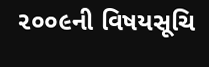૨૦૦૯ની વિષયસૂચિ